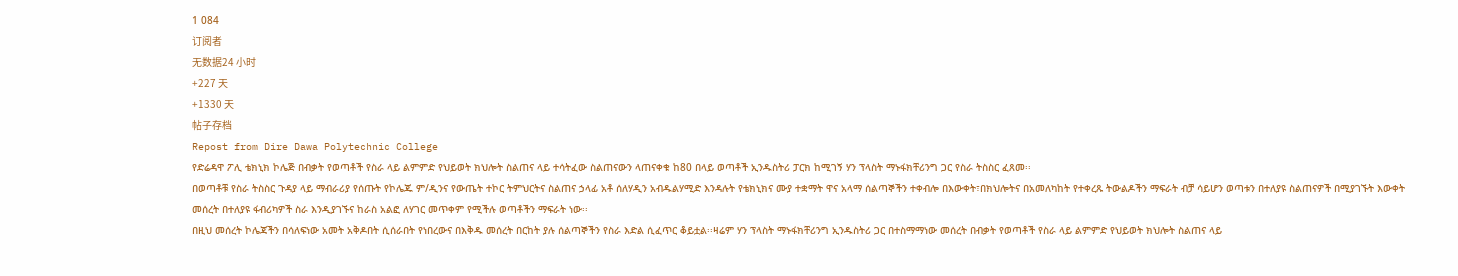1 084
订阅者
无数据24 小时
+227 天
+1330 天
帖子存档
Repost from Dire Dawa Polytechnic College
የድሬዳዋ ፖሊ ቴክኒክ ኮሌጅ በብቃት የወጣቶች የስራ ላይ ልምምድ የህይወት ክህሎት ስልጠና ላይ ተሳትፈው ስልጠናውን ላጠናቀቁ ከ80 በላይ ወጣቶች ኢንዱስትሪ ፓርክ ከሚገኝ ሃን ፕላስት ማኑፋክቸሪንግ ጋር የስራ ትስስር ፈጸመ፡፡
በወጣቶቹ የስራ ትስስር ጉዳያ ላይ ማብራሪያ የሰጡት የኮሌጁ ም/ዲንና የውጤት ተኮር ትምህርትና ስልጠና ኃላፊ አቶ ሰለሃዲን አብዱልሃሚድ እንዳሉት የቴክኒክና ሙያ ተቋማት ዋና አላማ ሰልጣኞችን ተቀብሎ በእውቀት፣በክህሎትና በአመለካከት የተቀረጹ ትውልዶችን ማፍራት ብቻ ሳይሆን ወጣቱን በተለያዩ ስልጠናዎች በሚያገኙት እውቀት መሰረት በተለያዩ ፋብሪካዎች ስራ እንዲያገኙና ከራስ አልፎ ለሃገር መጥቀም የሚችሉ ወጣቶችን ማፍራት ነው፡፡
በዚህ መሰረት ኮሌጃችን በሳለፍነው አመት አቅዶበት ሲሰራበት የነበረውና በእቅዱ መሰረት በርከት ያሉ ሰልጣኞችን የስራ እድል ሲፈጥር ቆይቷል፡፡ዛሬም ሃን ፕላስት ማኑፋክቸሪንግ ኢንዱስትሪ ጋር በተስማማነው መሰረት በብቃት የወጣቶች የስራ ላይ ልምምድ የህይወት ክህሎት ስልጠና ላይ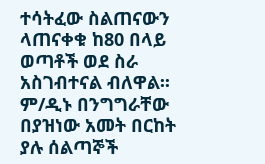ተሳትፈው ስልጠናውን ላጠናቀቁ ከ80 በላይ ወጣቶች ወደ ስራ አስገብተናል ብለዋል፡፡ም/ዲኑ በንግግራቸው በያዝነው አመት በርከት ያሉ ሰልጣኞች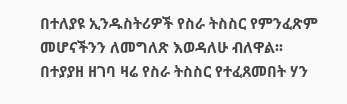በተለያዩ ኢንዱስትሪዎች የስራ ትስስር የምንፈጽም መሆናችንን ለመግለጽ እወዳለሁ ብለዋል፡፡
በተያያዘ ዘገባ ዛሬ የስራ ትስስር የተፈጸመበት ሃን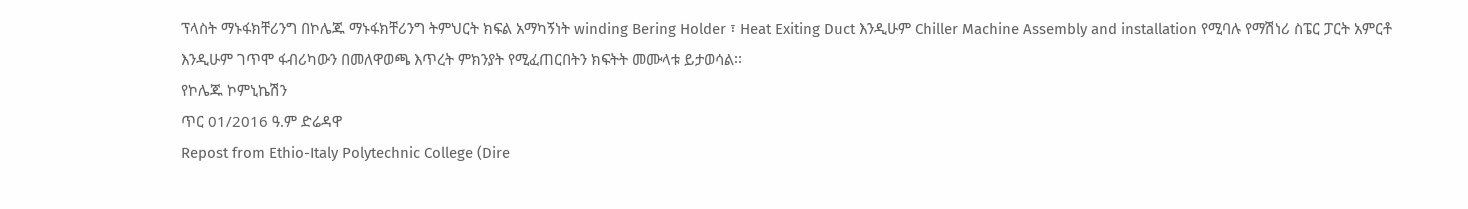ፕላስት ማኑፋክቸሪንግ በኮሌጁ ማኑፋክቸሪንግ ትምህርት ክፍል አማካኝነት winding Bering Holder ፣ Heat Exiting Duct እንዲሁም Chiller Machine Assembly and installation የሚባሉ የማሽነሪ ስፔር ፓርት አምርቶ እንዲሁም ገጥሞ ፋብሪካውን በመለዋወጫ እጥረት ምክንያት የሚፈጠርበትን ክፍትት መሙላቱ ይታወሳል፡፡
የኮሌጁ ኮምኒኬሽን
ጥር 01/2016 ዓ.ም ድሬዳዋ
Repost from Ethio-Italy Polytechnic College (Dire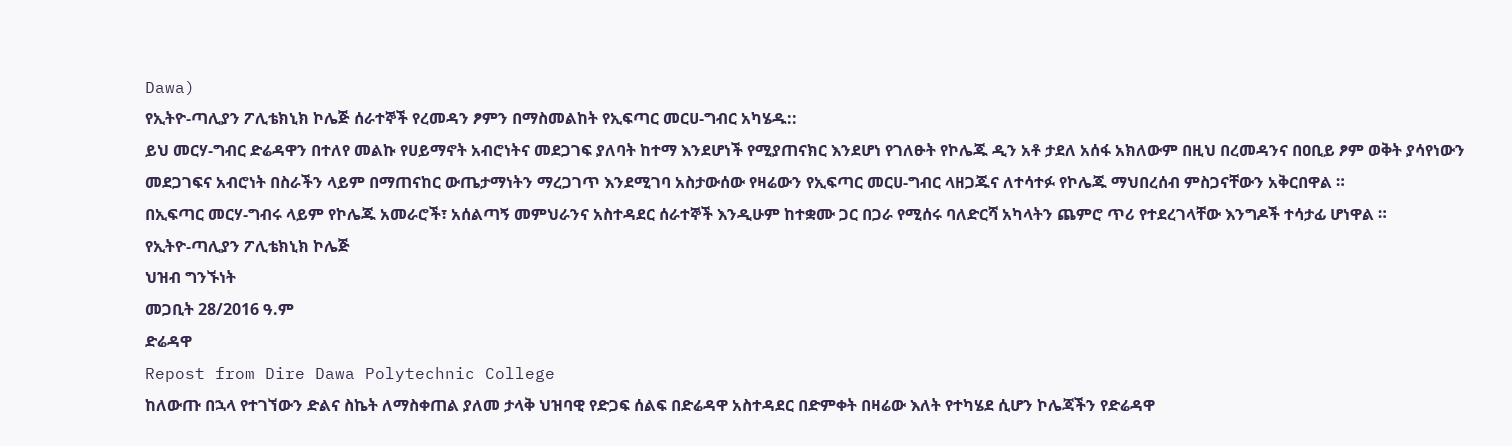Dawa)
የኢትዮ-ጣሊያን ፖሊቴክኒክ ኮሌጅ ሰራተኞች የረመዳን ፆምን በማስመልከት የኢፍጣር መርሀ-ግብር አካሄዱ::
ይህ መርሃ-ግብር ድሬዳዋን በተለየ መልኩ የሀይማኖት አብሮነትና መደጋገፍ ያለባት ከተማ እንደሆነች የሚያጠናክር እንደሆነ የገለፁት የኮሌጁ ዲን አቶ ታደለ አሰፋ አክለውም በዚህ በረመዳንና በዐቢይ ፆም ወቅት ያሳየነውን መደጋገፍና አብሮነት በስራችን ላይም በማጠናከር ውጤታማነትን ማረጋገጥ እንደሚገባ አስታውሰው የዛሬውን የኢፍጣር መርሀ-ግብር ላዘጋጁና ለተሳተፉ የኮሌጁ ማህበረሰብ ምስጋናቸውን አቅርበዋል ።
በኢፍጣር መርሃ-ግብሩ ላይም የኮሌጁ አመራሮች፣ አሰልጣኝ መምህራንና አስተዳደር ሰራተኞች እንዲሁም ከተቋሙ ጋር በጋራ የሚሰሩ ባለድርሻ አካላትን ጨምሮ ጥሪ የተደረገላቸው እንግዶች ተሳታፊ ሆነዋል ።
የኢትዮ-ጣሊያን ፖሊቴክኒክ ኮሌጅ
ህዝብ ግንኙነት
መጋቢት 28/2016 ዓ.ም
ድሬዳዋ
Repost from Dire Dawa Polytechnic College
ከለውጡ በኋላ የተገኘውን ድልና ስኬት ለማስቀጠል ያለመ ታላቅ ህዝባዊ የድጋፍ ሰልፍ በድሬዳዋ አስተዳደር በድምቀት በዛሬው እለት የተካሄደ ሲሆን ኮሌጃችን የድሬዳዋ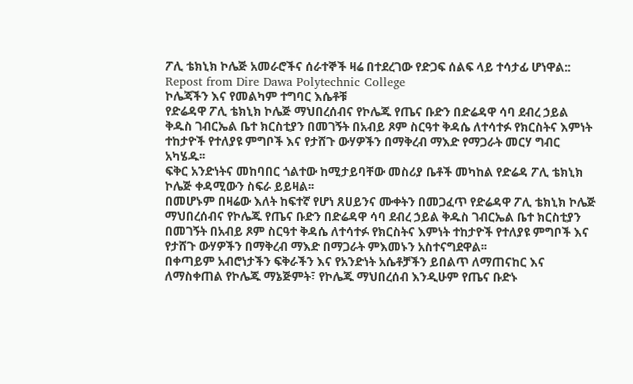ፖሊ ቴክኒክ ኮሌጅ አመራሮችና ሰራተኞች ዛሬ በተደረገው የድጋፍ ሰልፍ ላይ ተሳታፊ ሆነዋል::
Repost from Dire Dawa Polytechnic College
ኮሌጃችን እና የመልካም ተግባር እሴቶቹ
የድሬዳዋ ፖሊ ቴክኒክ ኮሌጅ ማህበረሰብና የኮሌጁ የጤና ቡድን በድሬዳዋ ሳባ ደብረ ኃይል ቅዱስ ገብርኤል ቤተ ክርስቲያን በመገኝት በአብይ ጾም ስርዓተ ቅዳሴ ለተሳተፉ የክርስትና እምነት ተከታዮች የተለያዩ ምግቦች እና የታሸጉ ውሃዎችን በማቅረብ ማእድ የማጋራት መርሃ ግብር አካሄዱ፡፡
ፍቅር አንድነትና መከባበር ጎልተው ከሚታይባቸው መስሪያ ቤቶች መካከል የድሬዳ ፖሊ ቴክኒክ ኮሌጅ ቀዳሚውን ስፍራ ይይዛል፡፡
በመሆኑም በዛሬው እለት ከፍተኛ የሆነ ጸሀይንና ሙቀትን በመጋፈጥ የድሬዳዋ ፖሊ ቴክኒክ ኮሌጅ ማህበረሰብና የኮሌጁ የጤና ቡድን በድሬዳዋ ሳባ ደብረ ኃይል ቅዱስ ገብርኤል ቤተ ክርስቲያን በመገኝት በአብይ ጾም ስርዓተ ቅዳሴ ለተሳተፉ የክርስትና እምነት ተከታዮች የተለያዩ ምግቦች እና የታሸጉ ውሃዎችን በማቅረብ ማእድ በማጋራት ምእመኑን አስተናግደዋል፡፡
በቀጣይም አብሮነታችን ፍቅራችን እና የአንድነት አሴቶቻችን ይበልጥ ለማጠናከር እና ለማስቀጠል የኮሌጁ ማኔጅምት፣ የኮሌጁ ማህበረሰብ እንዲሁም የጤና ቡድኑ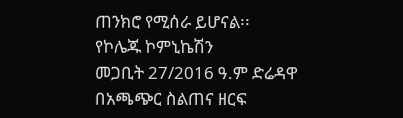ጠንክሮ የሚሰራ ይሆናል፡፡
የኮሌጁ ኮምኒኬሽን
መጋቢት 27/2016 ዓ.ም ድሬዳዋ
በአጫጭር ስልጠና ዘርፍ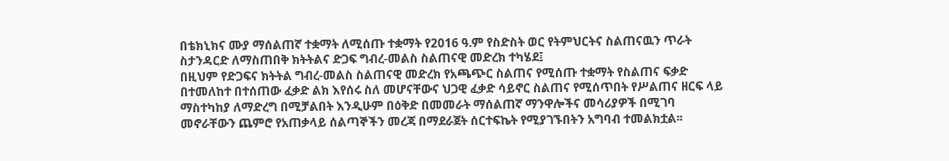በቴክኒክና ሙያ ማሰልጠኛ ተቋማት ለሚሰጡ ተቋማት የ2016 ዓ.ም የስድስት ወር የትምህርትና ስልጠናዉን ጥራት ስታንዳርድ ለማስጠበቅ ክትትልና ድጋፍ ግብረ-መልስ ስልጠናዊ መድረክ ተካሄደ፤
በዚህም የድጋፍና ክትትል ግብረ-መልስ ስልጠናዊ መድረክ የአጫጭር ስልጠና የሚሰጡ ተቋማት የስልጠና ፍቃድ በተመለከተ በተሰጠው ፈቃድ ልክ እየሰሩ ስለ መሆናቸውና ህጋዊ ፈቃድ ሳይኖር ስልጠና የሚሰጥበት የሥልጠና ዘርፍ ላይ ማስተካከያ ለማድረግ በሚቻልበት እንዲሁም በዕቅድ በመመራት ማሰልጠኛ ማንዋሎችና መሳሪያዎች በሚገባ መኖራቸውን ጨምሮ የአጠቃላይ ሰልጣኞችን መረጃ በማደራጀት ሰርተፍኬት የሚያገኙበትን አግባብ ተመልክቷል፡፡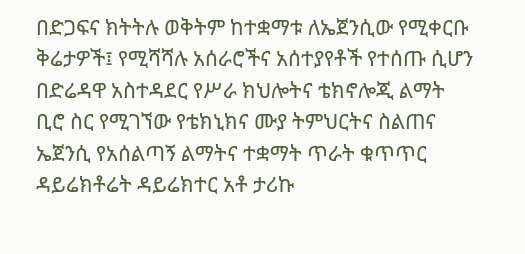በድጋፍና ክትትሉ ወቅትም ከተቋማቱ ለኤጀንሲው የሚቀርቡ ቅሬታዎች፤ የሚሻሻሉ አሰራሮችና አሰተያየቶች የተሰጡ ሲሆን በድሬዳዋ አስተዳደር የሥራ ክህሎትና ቴክኖሎጂ ልማት ቢሮ ስር የሚገኘው የቴክኒክና ሙያ ትምህርትና ስልጠና ኤጀንሲ የአሰልጣኝ ልማትና ተቋማት ጥራት ቁጥጥር ዳይሬክቶሬት ዳይሬክተር አቶ ታሪኩ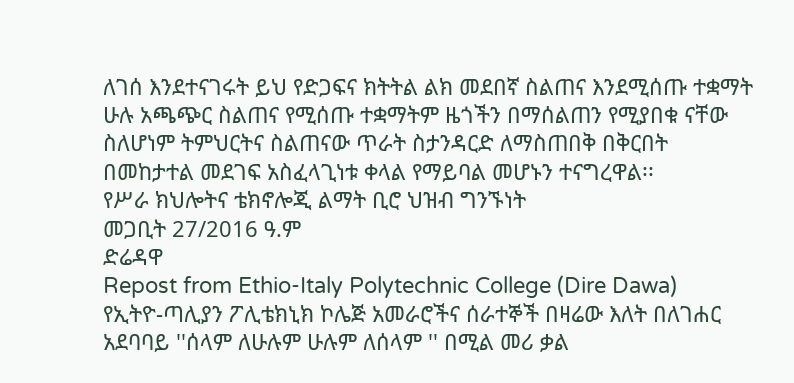ለገሰ እንደተናገሩት ይህ የድጋፍና ክትትል ልክ መደበኛ ስልጠና እንደሚሰጡ ተቋማት ሁሉ አጫጭር ስልጠና የሚሰጡ ተቋማትም ዜጎችን በማሰልጠን የሚያበቁ ናቸው ስለሆነም ትምህርትና ስልጠናው ጥራት ስታንዳርድ ለማስጠበቅ በቅርበት በመከታተል መደገፍ አስፈላጊነቱ ቀላል የማይባል መሆኑን ተናግረዋል፡፡
የሥራ ክህሎትና ቴክኖሎጂ ልማት ቢሮ ህዝብ ግንኙነት
መጋቢት 27/2016 ዓ.ም
ድሬዳዋ
Repost from Ethio-Italy Polytechnic College (Dire Dawa)
የኢትዮ-ጣሊያን ፖሊቴክኒክ ኮሌጅ አመራሮችና ሰራተኞች በዛሬው እለት በለገሐር አደባባይ ''ሰላም ለሁሉም ሁሉም ለሰላም '' በሚል መሪ ቃል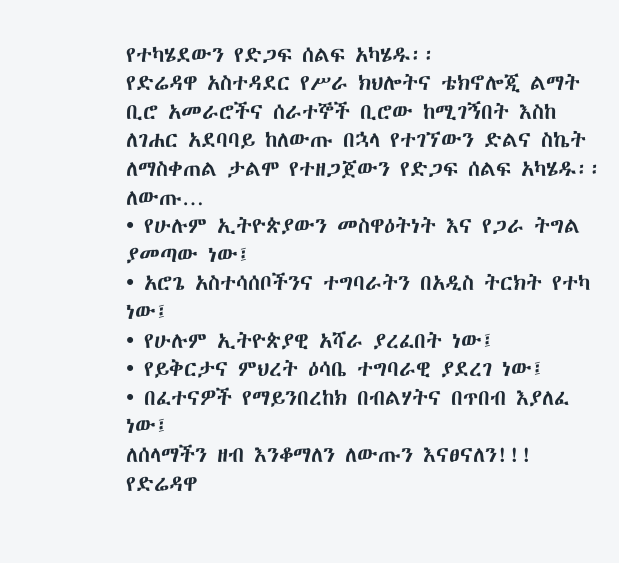የተካሄደውን የድጋፍ ሰልፍ አካሄዱ፡፡
የድሬዳዋ አስተዳደር የሥራ ክህሎትና ቴክኖሎጂ ልማት ቢሮ አመራሮችና ሰራተኞች ቢሮው ከሚገኝበት እስከ ለገሐር አደባባይ ከለውጡ በኋላ የተገኘውን ድልና ስኬት ለማስቀጠል ታልሞ የተዘጋጀውን የድጋፍ ሰልፍ አካሄዱ፡፡
ለውጡ…
• የሁሉም ኢትዮጵያውን መስዋዕትነት እና የጋራ ትግል ያመጣው ነው፤
• አሮጌ አስተሳሰቦችንና ተግባራትን በአዲስ ትርክት የተካ ነው፤
• የሁሉም ኢትዮጵያዊ አሻራ ያረፈበት ነው፤
• የይቅርታና ምህረት ዕሳቤ ተግባራዊ ያደረገ ነው፤
• በፈተናዎች የማይንበረከክ በብልሃትና በጥበብ እያለፈ ነው፤
ለሰላማችን ዘብ እንቆማለን ለውጡን እናፀናለን!!!
የድሬዳዋ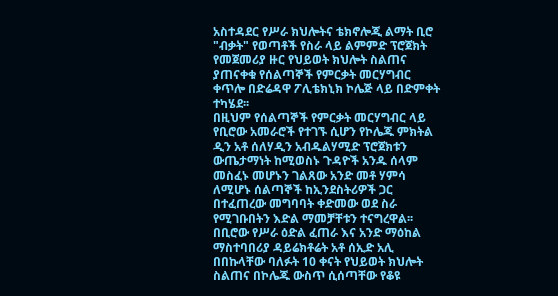አስተዳደር የሥራ ክህሎትና ቴክኖሎጂ ልማት ቢሮ "ብቃት" የወጣቶች የስራ ላይ ልምምድ ፕሮጀክት የመጀመሪያ ዙር የህይወት ክህሎት ስልጠና ያጠናቀቁ የሰልጣኞች የምርቃት መርሃግብር ቀጥሎ በድሬዳዋ ፖሊቴክኒክ ኮሌጅ ላይ በድምቀት ተካሄደ፡፡
በዚህም የሰልጣኞች የምርቃት መርሃግብር ላይ የቢሮው አመራሮች የተገኙ ሲሆን የኮሌጁ ምክትል ዲን አቶ ሰለሃዲን አብዱልሃሚድ ፕሮጀክቱን ውጤታማነት ከሚወስኑ ጉዳዮች አንዱ ሰላም መስፈኑ መሆኑን ገልጸው አንድ መቶ ሃምሳ ለሚሆኑ ሰልጣኞች ከኢንደስትሪዎች ጋር በተፈጠረው መግባባት ቀድመው ወደ ስራ የሚገቡበትን እድል ማመቻቸቱን ተናግረዋል፡፡
በቢሮው የሥራ ዕድል ፈጠራ እና አንድ ማዕከል ማስተባበሪያ ዳይሬክቶሬት አቶ ሰኢድ አሊ በበኩላቸው ባለፉት 10 ቀናት የህይወት ክህሎት ስልጠና በኮሌጁ ውስጥ ሲሰጣቸው የቆዩ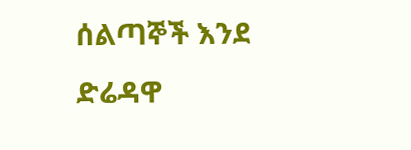ሰልጣኞች እንደ ድሬዳዋ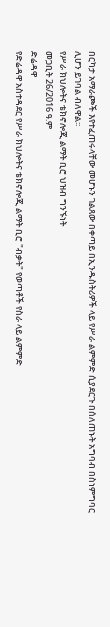በርካታ አማራጮች እየተፈጠሩላቸው መሆኑን ገልጸው በቀጣይ በኢንዱስትሪዎች ላይ የሥራ ልምምድ ሲያደርጉ በሰለጠኑት አግባብ በስነምግባር ሊሆን ይገባል ብለዋል፡፡
የሥራ ክህሎትና ቴክኖሎጂ ልማት ቢሮ ህዝብ ግንኙነት
መጋቢት 26/2016 ዓ.ም
ድሬዳዋ
የድሬዳዋ አስተዳደር የሥራ ክህሎትና ቴክኖሎጂ ልማት ቢሮ "ብቃት" የወጣቶች የስራ ላይ ልምምድ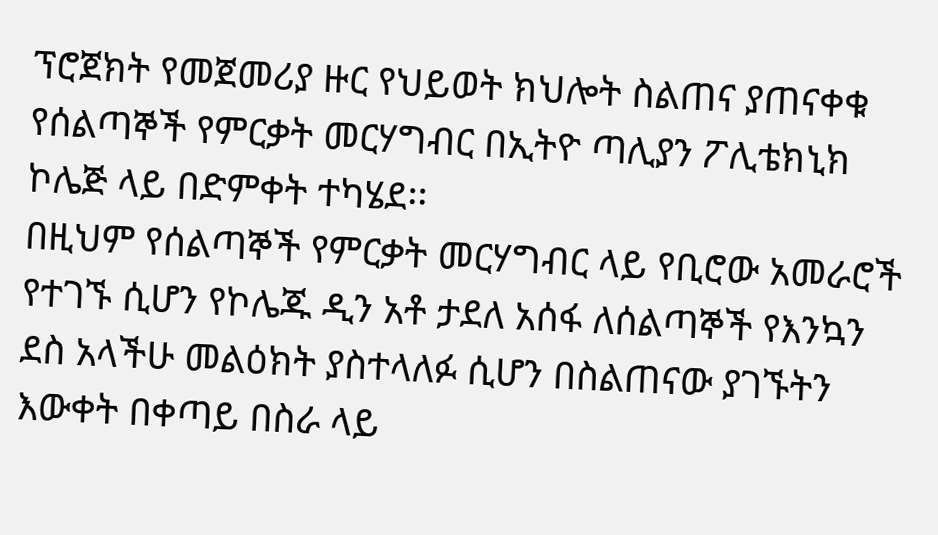ፕሮጀክት የመጀመሪያ ዙር የህይወት ክህሎት ስልጠና ያጠናቀቁ የሰልጣኞች የምርቃት መርሃግብር በኢትዮ ጣሊያን ፖሊቴክኒክ ኮሌጅ ላይ በድምቀት ተካሄደ፡፡
በዚህም የሰልጣኞች የምርቃት መርሃግብር ላይ የቢሮው አመራሮች የተገኙ ሲሆን የኮሌጁ ዲን አቶ ታደለ አሰፋ ለሰልጣኞች የእንኳን ደስ አላችሁ መልዕክት ያስተላለፉ ሲሆን በስልጠናው ያገኙትን እውቀት በቀጣይ በስራ ላይ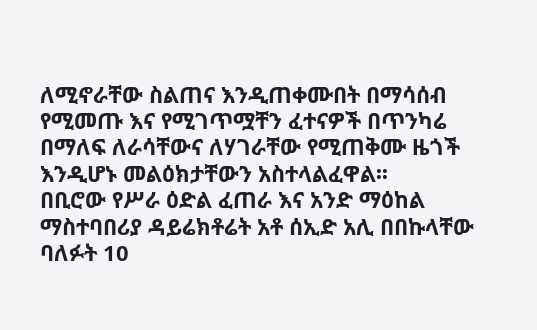ለሚኖራቸው ስልጠና እንዲጠቀሙበት በማሳሰብ የሚመጡ እና የሚገጥሟቸን ፈተናዎች በጥንካሬ በማለፍ ለራሳቸውና ለሃገራቸው የሚጠቅሙ ዜጎች እንዲሆኑ መልዕክታቸውን አስተላልፈዋል፡፡
በቢሮው የሥራ ዕድል ፈጠራ እና አንድ ማዕከል ማስተባበሪያ ዳይሬክቶሬት አቶ ሰኢድ አሊ በበኩላቸው ባለፉት 10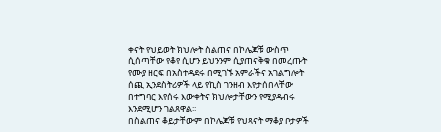ቀናት የህይወት ክህሎት ስልጠና በኮሌጆቹ ውስጥ ሲሰጣቸው የቆየ ሲሆን ይህንንም ሲያጠናቅቁ በመረጡት የሙያ ዘርፍ በአስተዳደሩ በሚገኙ አምራችና አገልግሎት ሰጪ ኢንደስትሪዎች ላይ የኪስ ገንዘብ እየታሰበላቸው በተግባር እየሰሩ እውቀትና ክህሎታቸውን የሚያዳብሩ እንደሚሆን ገልጸዋል፡፡
በስልጠና ቆይታቸውም በኮሌጆቹ የህጻናት ማቆያ ቦታዎች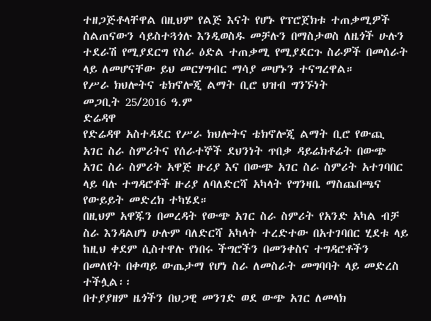ተዘጋጅቶላቸዋል በዚህም የልጅ እናት የሆኑ የፕሮጀክቱ ተጠቃሚዎች ስልጠናውን ሳይስተጓጎሉ እንዲወስዱ መቻሉን በማስታወስ ለዜጎች ሁሉን ተደራሽ የሚያደርግ የስራ ዕድል ተጠቃሚ የሚያደርጉ ስራዎች በመሰራት ላይ ለመሆናቸው ይህ መርሃግብር ማሳያ መሆኑን ተናግረዋል።
የሥራ ክህሎትና ቴክኖሎጂ ልማት ቢሮ ህዝብ ግንኙነት
መጋቢት 25/2016 ዓ.ም
ድሬዳዋ
የድሬዳዋ አስተዳደር የሥራ ክህሎትና ቴክኖሎጂ ልማት ቢሮ የውጪ አገር ስራ ስምሪትና የሰራተኞች ደህንነት ጥበቃ ዳይሬክቶሬት በውጭ አገር ስራ ስምሪት አዋጅ ዙሪያ እና በውጭ አገር ስራ ስምሪት አተገባበር ላይ ባሉ ተግዳሮቶች ዙሪያ ለባለድርሻ አካላት የግንዛቤ ማስጨበጫና የውይይት መድረክ ተካሄደ።
በዚህም አዋጁን በመረዳት የውጭ አገር ስራ ስምሪት የአንድ አካል ብቻ ስራ እንዳልሆነ ሁሉም ባለድርሻ አካላት ተረድተው በአተገባበር ሂደቱ ላይ ከዚህ ቀደም ሲስተዋሉ የነበሩ ችግሮችን በመንቀስና ተግዳሮቶችን በመለየት በቀጣይ ውጤታማ የሆነ ስራ ለመስራት መግባባት ላይ መድረስ ተችሏል፡፡
በተያያዘም ዜጎችን በህጋዊ መንገድ ወደ ውጭ አገር ለመላክ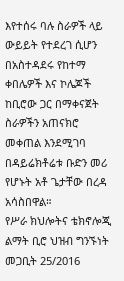እየተሰሩ ባሉ ስራዎች ላይ ውይይት የተደረገ ሲሆን በአስተዳደሩ የከተማ ቀበሌዎች እና ኮሌጆች ከቢሮው ጋር በማቀናጀት ስራዎችን አጠናክሮ መቀጠል እንደሚገባ በዳይሬክቶሬቱ ቡድን መሪ የሆኑት አቶ ጌታቸው በረዳ አሳስበዋል።
የሥራ ክህሎትና ቴክኖሎጂ ልማት ቢሮ ህዝብ ግንኙነት
መጋቢት 25/2016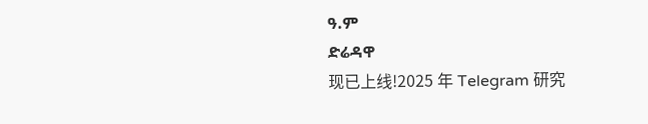ዓ.ም
ድሬዳዋ
现已上线!2025 年 Telegram 研究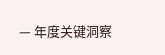— 年度关键洞察